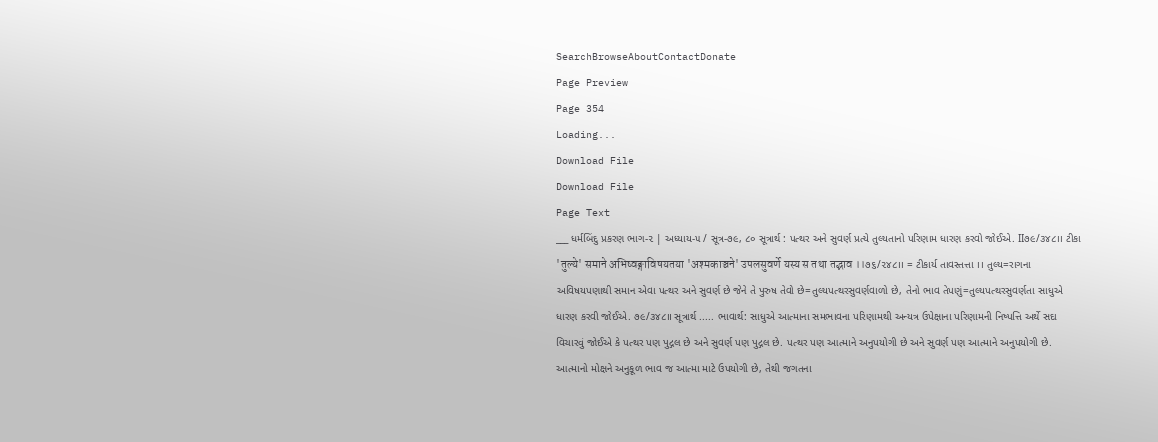SearchBrowseAboutContactDonate
Page Preview
Page 354
Loading...
Download File
Download File
Page Text
___ ધર્મબિંદુ પ્રકરણ ભાગ-૨ | અધ્યાય-૫ / સૂત્ર-૭૯, ૮૦ સૂત્રાર્થ : પત્થર અને સુવર્ણ પ્રત્યે તુલ્યતાનો પરિણામ ધારણ કરવો જોઈએ. II૭૯/૩૪૮।। ટીકા 'तुल्ये' समाने अभिष्वङ्गाविषयतया 'अश्मकाञ्चने' उपलसुवर्णे यस्य स तथा तद्भाव ।।૭૬/૨૪૮।। = ટીકાર્ય તાવસ્તત્તા ।। તુલ્ય=રાગના અવિષયપણાથી સમાન એવા પત્થર અને સુવર્ણ છે જેને તે પુરુષ તેવો છે=તુલ્યપત્થરસુવર્ણવાળો છે, તેનો ભાવ તેપણું=તુલ્યપત્થરસુવર્ણતા સાધુએ ધારણ કરવી જોઈએ. ૭૯/૩૪૮॥ સૂત્રાર્થ ..... ભાવાર્થ: સાધુએ આત્માના સમભાવના પરિણામથી અન્યત્ર ઉપેક્ષાના પરિણામની નિષ્પત્તિ અર્થે સદા વિચારવું જોઈએ કે પત્થર પણ પુદ્ગલ છે અને સુવર્ણ પણ પુદ્ગલ છે. પત્થર પણ આત્માને અનુપયોગી છે અને સુવર્ણ પણ આત્માને અનુપયોગી છે. આત્માનો મોક્ષને અનુકૂળ ભાવ જ આત્મા માટે ઉપયોગી છે, તેથી જગતના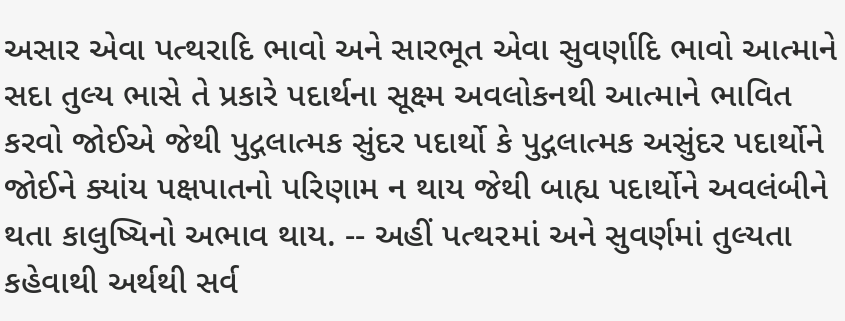અસાર એવા પત્થરાદિ ભાવો અને સારભૂત એવા સુવર્ણાદિ ભાવો આત્માને સદા તુલ્ય ભાસે તે પ્રકારે પદાર્થના સૂક્ષ્મ અવલોકનથી આત્માને ભાવિત કરવો જોઈએ જેથી પુદ્ગલાત્મક સુંદર પદાર્થો કે પુદ્ગલાત્મક અસુંદર પદાર્થોને જોઈને ક્યાંય પક્ષપાતનો પરિણામ ન થાય જેથી બાહ્ય પદાર્થોને અવલંબીને થતા કાલુષ્યિનો અભાવ થાય. -- અહીં પત્થ૨માં અને સુવર્ણમાં તુલ્યતા કહેવાથી અર્થથી સર્વ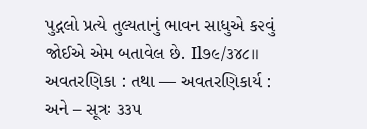પુદ્ગલો પ્રત્યે તુલ્યતાનું ભાવન સાધુએ ક૨વું જોઈએ એમ બતાવેલ છે. Il૭૯/૩૪૮॥ અવતરણિકા : તથા — અવતરણિકાર્ય : અને – સૂત્રઃ ૩૩૫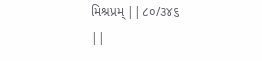મિશ્રપ્રમ્ ||૮૦/૩૪૬ ||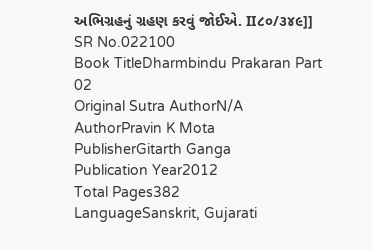અભિગ્રહનું ગ્રહણ કરવું જોઈએ. II૮૦/૩૪૯]]
SR No.022100
Book TitleDharmbindu Prakaran Part 02
Original Sutra AuthorN/A
AuthorPravin K Mota
PublisherGitarth Ganga
Publication Year2012
Total Pages382
LanguageSanskrit, Gujarati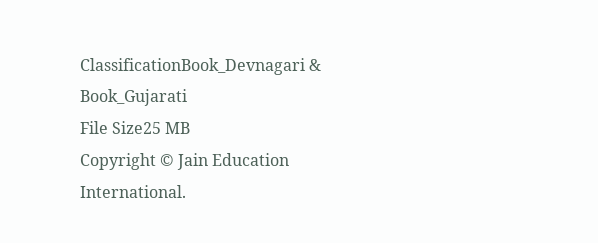ClassificationBook_Devnagari & Book_Gujarati
File Size25 MB
Copyright © Jain Education International.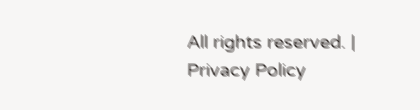All rights reserved. | Privacy Policy